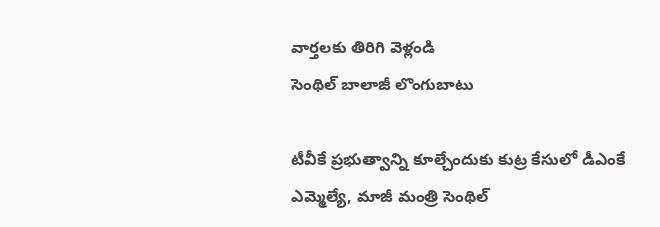వార్తలకు తిరిగి వెళ్లండి
సెంథిల్ బాలాజీ లొంగుబాటు

టీవీకే ప్రభుత్వాన్ని కూల్చేందుకు కుట్ర కేసులో డీఎంకే ఎమ్మెల్యే, మాజీ మంత్రి సెంథిల్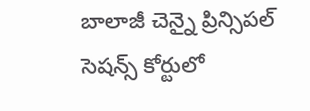బాలాజీ చెన్నై ప్రిన్సిపల్ సెషన్స్ కోర్టులో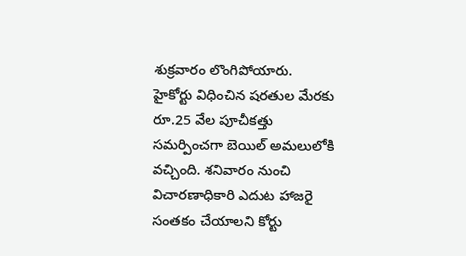శుక్రవారం లొంగిపోయారు.
హైకోర్టు విధించిన షరతుల మేరకు రూ.25 వేల పూచీకత్తు సమర్పించగా బెయిల్ అమలులోకి వచ్చింది. శనివారం నుంచి విచారణాధికారి ఎదుట హాజరై సంతకం చేయాలని కోర్టు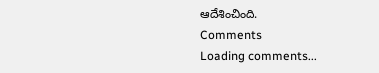ఆదేశించింది.
Comments
Loading comments...